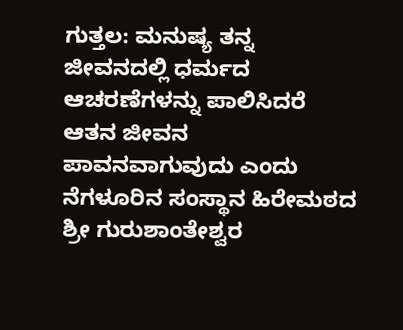ಗುತ್ತಲ: ಮನುಷ್ಯ ತನ್ನ ಜೀವನದಲ್ಲಿ ಧರ್ಮದ ಆಚರಣೆಗಳನ್ನು ಪಾಲಿಸಿದರೆ ಆತನ ಜೀವನ ಪಾವನವಾಗುವುದು ಎಂದು ನೆಗಳೂರಿನ ಸಂಸ್ಥಾನ ಹಿರೇಮಠದ ಶ್ರೀ ಗುರುಶಾಂತೇಶ್ವರ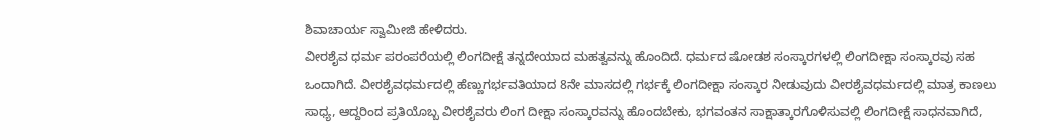ಶಿವಾಚಾರ್ಯ ಸ್ವಾಮೀಜಿ ಹೇಳಿದರು.
ವೀರಶೈವ ಧರ್ಮ ಪರಂಪರೆಯಲ್ಲಿ ಲಿಂಗದೀಕ್ಷೆ ತನ್ನದೇಯಾದ ಮಹತ್ವವನ್ನು ಹೊಂದಿದೆ. ಧರ್ಮದ ಷೋಡಶ ಸಂಸ್ಕಾರಗಳಲ್ಲಿ ಲಿಂಗದೀಕ್ಷಾ ಸಂಸ್ಕಾರವು ಸಹ ಒಂದಾಗಿದೆ. ವೀರಶೈವಧರ್ಮದಲ್ಲಿ ಹೆಣ್ಣುಗರ್ಭವತಿಯಾದ 8ನೇ ಮಾಸದಲ್ಲಿ ಗರ್ಭಕ್ಕೆ ಲಿಂಗದೀಕ್ಷಾ ಸಂಸ್ಕಾರ ನೀಡುವುದು ವೀರಶೈವಧರ್ಮದಲ್ಲಿ ಮಾತ್ರ ಕಾಣಲು ಸಾಧ್ಯ, ಆದ್ದರಿಂದ ಪ್ರತಿಯೊಬ್ಬ ವೀರಶೈವರು ಲಿಂಗ ದೀಕ್ಷಾ ಸಂಸ್ಕಾರವನ್ನು ಹೊಂದಬೇಕು, ಭಗವಂತನ ಸಾಕ್ಷಾತ್ಕಾರಗೊಳಿಸುವಲ್ಲಿ ಲಿಂಗದೀಕ್ಷೆ ಸಾಧನವಾಗಿದೆ,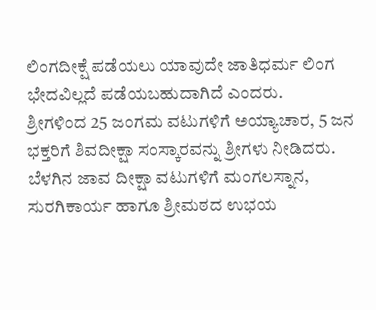ಲಿಂಗದೀಕ್ಷೆ ಪಡೆಯಲು ಯಾವುದೇ ಜಾತಿಧರ್ಮ ಲಿಂಗ ಭೇದವಿಲ್ಲದೆ ಪಡೆಯಬಹುದಾಗಿದೆ ಎಂದರು.
ಶ್ರೀಗಳಿಂದ 25 ಜಂಗಮ ವಟುಗಳಿಗೆ ಅಯ್ಯಾಚಾರ, 5 ಜನ ಭಕ್ತರಿಗೆ ಶಿವದೀಕ್ಷಾ ಸಂಸ್ಕಾರವನ್ನು ಶ್ರೀಗಳು ನೀಡಿದರು. ಬೆಳಗಿನ ಜಾವ ದೀಕ್ಷಾ ವಟುಗಳಿಗೆ ಮಂಗಲಸ್ನಾನ, ಸುರಗಿಕಾರ್ಯ ಹಾಗೂ ಶ್ರೀಮಠದ ಉಭಯ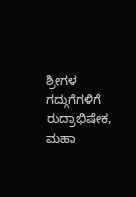ಶ್ರೀಗಳ ಗದ್ಗುಗೆಗಳಿಗೆ ರುದ್ರಾಭಿಷೇಕ, ಮಹಾ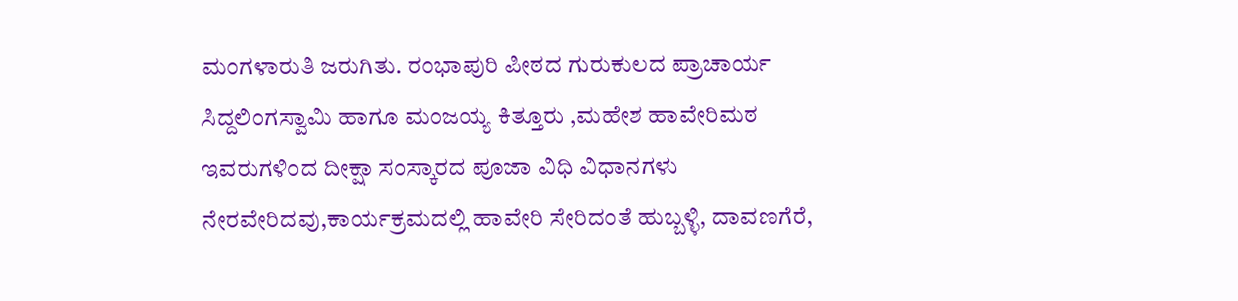ಮಂಗಳಾರುತಿ ಜರುಗಿತು. ರಂಭಾಪುರಿ ಪೀಠದ ಗುರುಕುಲದ ಪ್ರಾಚಾರ್ಯ ಸಿದ್ದಲಿಂಗಸ್ವಾಮಿ ಹಾಗೂ ಮಂಜಯ್ಯ ಕಿತ್ತೂರು ,ಮಹೇಶ ಹಾವೇರಿಮಠ ಇವರುಗಳಿಂದ ದೀಕ್ಷಾ ಸಂಸ್ಕಾರದ ಪೂಜಾ ವಿಧಿ ವಿಧಾನಗಳು ನೇರವೇರಿದವು,ಕಾರ್ಯಕ್ರಮದಲ್ಲಿ ಹಾವೇರಿ ಸೇರಿದಂತೆ ಹುಬ್ಬಳ್ಳಿ, ದಾವಣಗೆರೆ,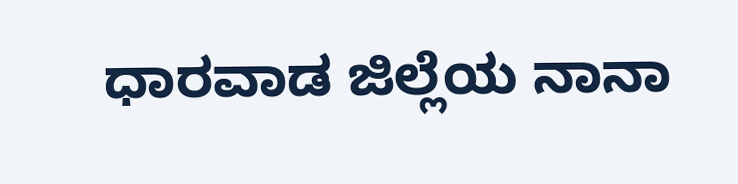ಧಾರವಾಡ ಜಿಲ್ಲೆಯ ನಾನಾ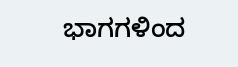ಭಾಗಗಳಿಂದ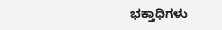ಭಕ್ತಾಧಿಗಳು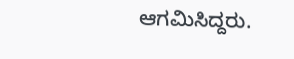ಆಗಮಿಸಿದ್ದರು.